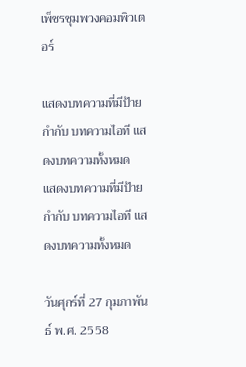เพ็ชรชุมพวงคอมพิวเตอร์

แสดงบทความที่มีป้ายกำกับ บทความไอที แสดงบทความทั้งหมด
แสดงบทความที่มีป้ายกำกับ บทความไอที แสดงบทความทั้งหมด

วันศุกร์ที่ 27 กุมภาพันธ์ พ.ศ. 2558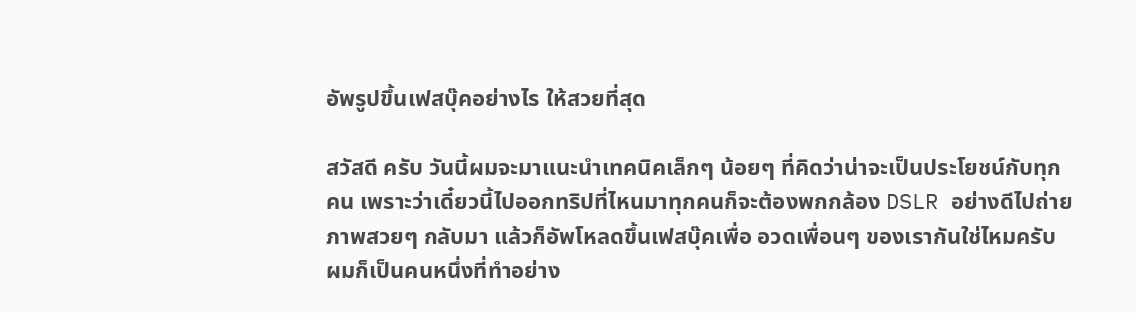อัพรูปขึ้นเฟสบุ๊คอย่างไร ให้สวยที่สุด

สวัสดี ครับ วันนี้ผมจะมาแนะนำเทคนิคเล็กๆ น้อยๆ ที่คิดว่าน่าจะเป็นประโยชน์กับทุกคน เพราะว่าเดี๋ยวนี้ไปออกทริปที่ไหนมาทุกคนก็จะต้องพกกล้อง DSLR อย่างดีไปถ่ายภาพสวยๆ กลับมา แล้วก็อัพโหลดขึ้นเฟสบุ๊คเพื่อ อวดเพื่อนๆ ของเรากันใช่ไหมครับ ผมก็เป็นคนหนึ่งที่ทำอย่าง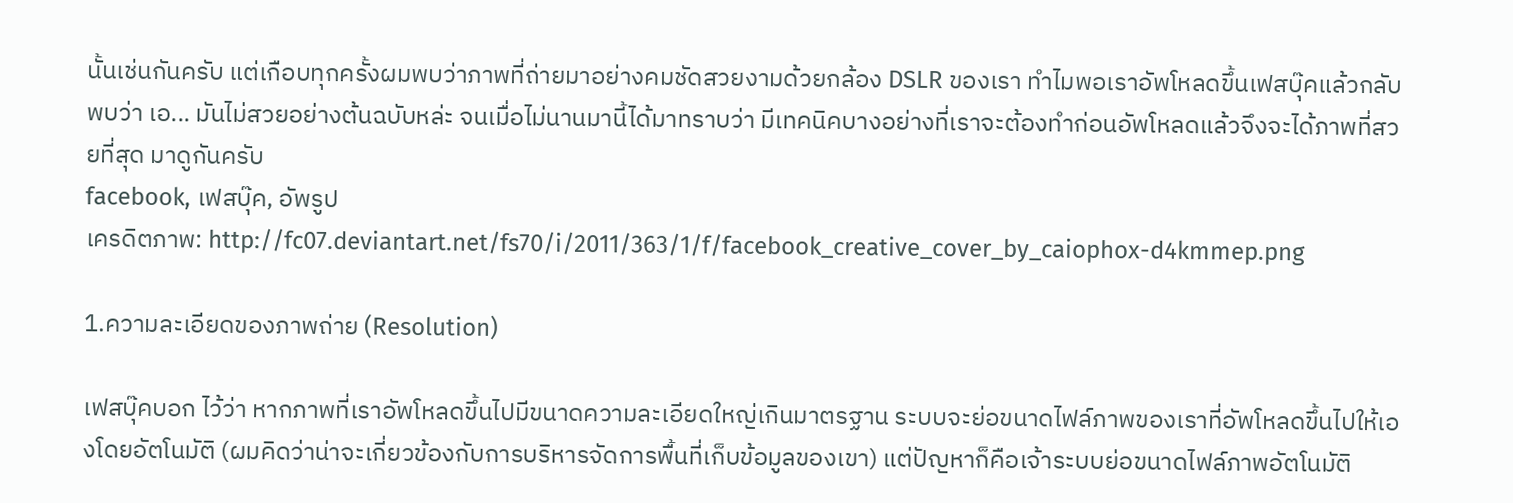นั้นเช่นกันครับ แต่เกือบทุกครั้งผมพบว่าภาพที่ถ่ายมาอย่างคมชัดสวยงามด้วยกล้อง DSLR ของเรา ทำไมพอเราอัพโหลดขึ้นเฟสบุ๊คแล้วกลับพบว่า เอ... มันไม่สวยอย่างต้นฉบับหล่ะ จนเมื่อไม่นานมานี้ได้มาทราบว่า มีเทคนิคบางอย่างที่เราจะต้องทำก่อนอัพโหลดแล้วจึงจะได้ภาพที่สวยที่สุด มาดูกันครับ
facebook, เฟสบุ๊ค, อัพรูป
เครดิตภาพ: http://fc07.deviantart.net/fs70/i/2011/363/1/f/facebook_creative_cover_by_caiophox-d4kmmep.png

1.ความละเอียดของภาพถ่าย (Resolution)

เฟสบุ๊คบอก ไว้ว่า หากภาพที่เราอัพโหลดขึ้นไปมีขนาดความละเอียดใหญ่เกินมาตรฐาน ระบบจะย่อขนาดไฟล์ภาพของเราที่อัพโหลดขึ้นไปให้เองโดยอัตโนมัติ (ผมคิดว่าน่าจะเกี่ยวข้องกับการบริหารจัดการพื้นที่เก็บข้อมูลของเขา) แต่ปัญหาก็คือเจ้าระบบย่อขนาดไฟล์ภาพอัตโนมัติ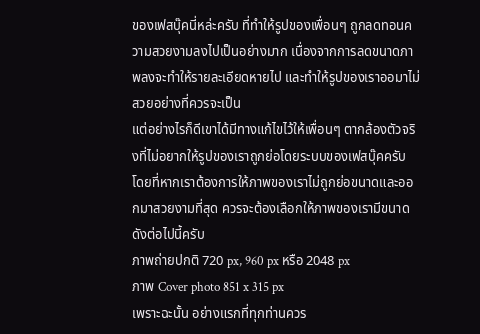ของเฟสบุ๊คนี่หล่ะครับ ที่ทำให้รูปของเพื่อนๆ ถูกลดทอนความสวยงามลงไปเป็นอย่างมาก เนื่องจากการลดขนาดภาพลงจะทำให้รายละเอียดหายไป และทำให้รูปของเราออมาไม่สวยอย่างที่ควรจะเป็น
แต่อย่างไรก็ดีเขาได้มีทางแก้ไขไว้ให้เพื่อนๆ ตากล้องตัวจริงที่ไม่อยากให้รูปของเราถูกย่อโดยระบบของเฟสบุ๊คครับ โดยที่หากเราต้องการให้ภาพของเราไม่ถูกย่อขนาดและออกมาสวยงามที่สุด ควรจะต้องเลือกให้ภาพของเรามีขนาดดังต่อไปนี้ครับ
ภาพถ่ายปกติ 720 px, 960 px หรือ 2048 px
ภาพ Cover photo 851 x 315 px
เพราะฉะนั้น อย่างแรกที่ทุกท่านควร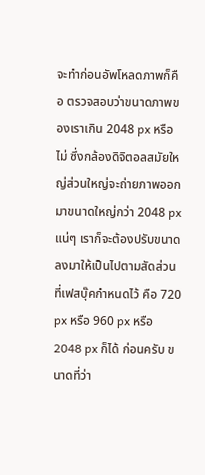จะทำก่อนอัพโหลดภาพก็คือ ตรวจสอบว่าขนาดภาพของเราเกิน 2048 px หรือไม่ ซึ่งกล้องดิจิตอลสมัยใหญ่ส่วนใหญ่จะถ่ายภาพออกมาขนาดใหญ่กว่า 2048 px แน่ๆ เราก็จะต้องปรับขนาดลงมาให้เป็นไปตามสัดส่วนที่เฟสบุ๊คกำหนดไว้ คือ 720 px หรือ 960 px หรือ 2048 px ก็ได้ ก่อนครับ ขนาดที่ว่า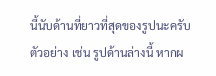นี้นับด้านที่ยาวที่สุดของรูปนะครับ
ตัวอย่าง เช่น รูปด้านล่างนี้ หากผ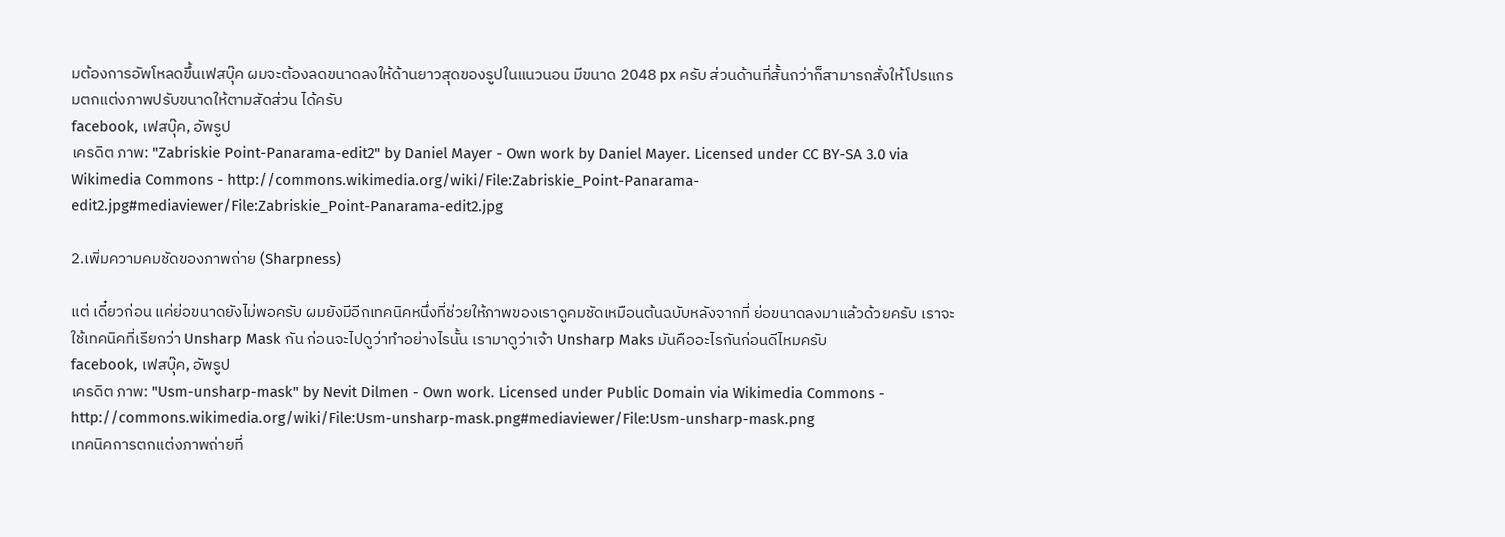มต้องการอัพโหลดขึ้นเฟสบุ๊ค ผมจะต้องลดขนาดลงให้ด้านยาวสุดของรูปในแนวนอน มีขนาด 2048 px ครับ ส่วนด้านที่สั้นกว่าก็สามารถสั่งให้โปรแกรมตกแต่งภาพปรับขนาดให้ตามสัดส่วน ได้ครับ
facebook, เฟสบุ๊ค, อัพรูป
เครดิต ภาพ: "Zabriskie Point-Panarama-edit2" by Daniel Mayer - Own work by Daniel Mayer. Licensed under CC BY-SA 3.0 via Wikimedia Commons - http://commons.wikimedia.org/wiki/File:Zabriskie_Point-Panarama-edit2.jpg#mediaviewer/File:Zabriskie_Point-Panarama-edit2.jpg

2.เพิ่มความคมชัดของภาพถ่าย (Sharpness)

แต่ เดี๋ยวก่อน แค่ย่อขนาดยังไม่พอครับ ผมยังมีอีกเทคนิคหนึ่งที่ช่วยให้ภาพของเราดูคมชัดเหมือนต้นฉบับหลังจากที่ ย่อขนาดลงมาแล้วด้วยครับ เราจะใช้เทคนิคที่เรียกว่า Unsharp Mask กัน ก่อนจะไปดูว่าทำอย่างไรนั้น เรามาดูว่าเจ้า Unsharp Maks มันคืออะไรกันก่อนดีไหมครับ
facebook, เฟสบุ๊ค, อัพรูป
เครดิต ภาพ: "Usm-unsharp-mask" by Nevit Dilmen - Own work. Licensed under Public Domain via Wikimedia Commons - http://commons.wikimedia.org/wiki/File:Usm-unsharp-mask.png#mediaviewer/File:Usm-unsharp-mask.png
เทคนิคการตกแต่งภาพถ่ายที่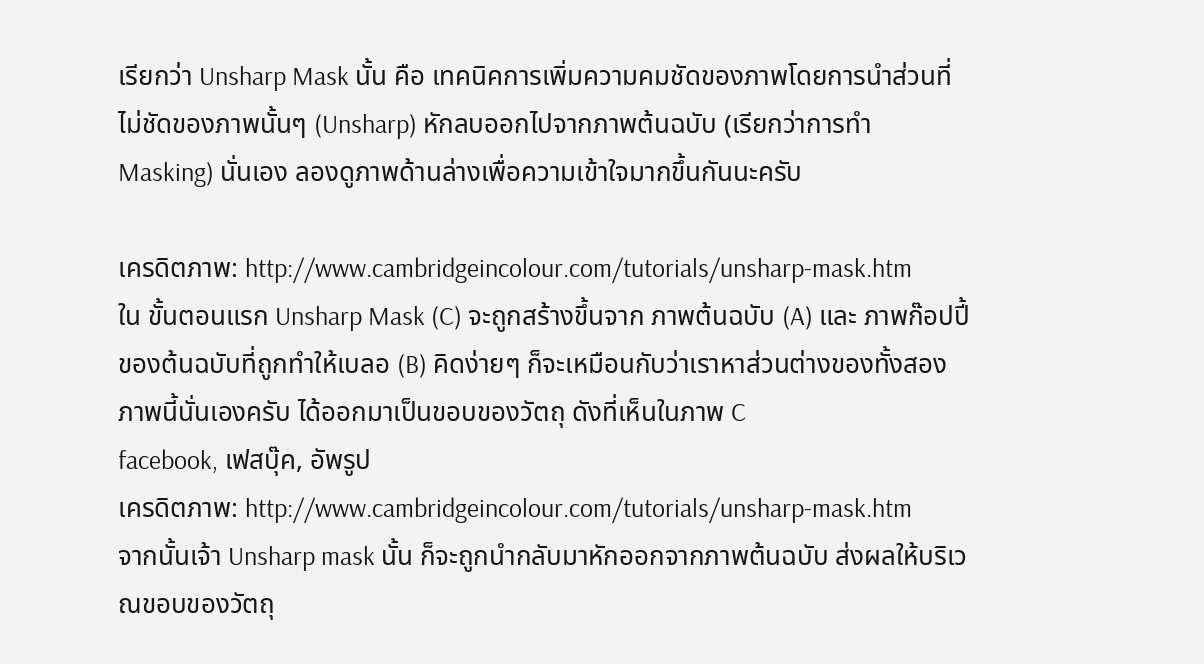เรียกว่า Unsharp Mask นั้น คือ เทคนิคการเพิ่มความคมชัดของภาพโดยการนำส่วนที่ไม่ชัดของภาพนั้นๆ (Unsharp) หักลบออกไปจากภาพต้นฉบับ (เรียกว่าการทำ Masking) นั่นเอง ลองดูภาพด้านล่างเพื่อความเข้าใจมากขึ้นกันนะครับ

เครดิตภาพ: http://www.cambridgeincolour.com/tutorials/unsharp-mask.htm
ใน ขั้นตอนแรก Unsharp Mask (C) จะถูกสร้างขึ้นจาก ภาพต้นฉบับ (A) และ ภาพก๊อปปี้ของต้นฉบับที่ถูกทำให้เบลอ (B) คิดง่ายๆ ก็จะเหมือนกับว่าเราหาส่วนต่างของทั้งสองภาพนี้นั่นเองครับ ได้ออกมาเป็นขอบของวัตถุ ดังที่เห็นในภาพ C
facebook, เฟสบุ๊ค, อัพรูป
เครดิตภาพ: http://www.cambridgeincolour.com/tutorials/unsharp-mask.htm
จากนั้นเจ้า Unsharp mask นั้น ก็จะถูกนำกลับมาหักออกจากภาพต้นฉบับ ส่งผลให้บริเวณขอบของวัตถุ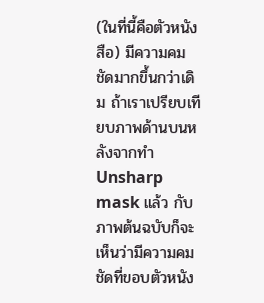(ในที่นี้คือตัวหนังสือ) มีความคมชัดมากขึ้นกว่าเดิม ถ้าเราเปรียบเทียบภาพด้านบนหลังจากทำ Unsharp mask แล้ว กับภาพต้นฉบับก็จะเห็นว่ามีความคมชัดที่ขอบตัวหนัง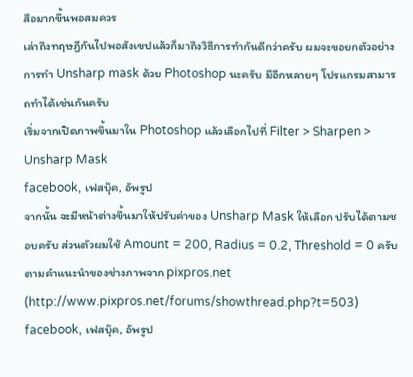สือมากขึ้นพอสมควร
เล่าถึงทฤษฎีกันไปพอสังเขปแล้วก็มาถึงวิธีการทำกันดีกว่าครับ ผมจะขอยกตัวอย่างการทำ Unsharp mask ด้วย Photoshop นะครับ มีอีกหลายๆ โปรแกรมสามารถทำได้เช่นกันครับ
เริ่มจากเปิดภาพขึ้นมาใน Photoshop แล้วเลือกไปที่ Filter > Sharpen > Unsharp Mask
facebook, เฟสบุ๊ค, อัพรูป
จากนั้น จะมีหน้าต่างขึ้นมาให้ปรับค่าของ Unsharp Mask ให้เลือก ปรับได้ตามชอบครับ ส่วนตัวผมใช้ Amount = 200, Radius = 0.2, Threshold = 0 ครับ ตามคำแนะนำของช่างภาพจาก pixpros.net (http://www.pixpros.net/forums/showthread.php?t=503)
facebook, เฟสบุ๊ค, อัพรูป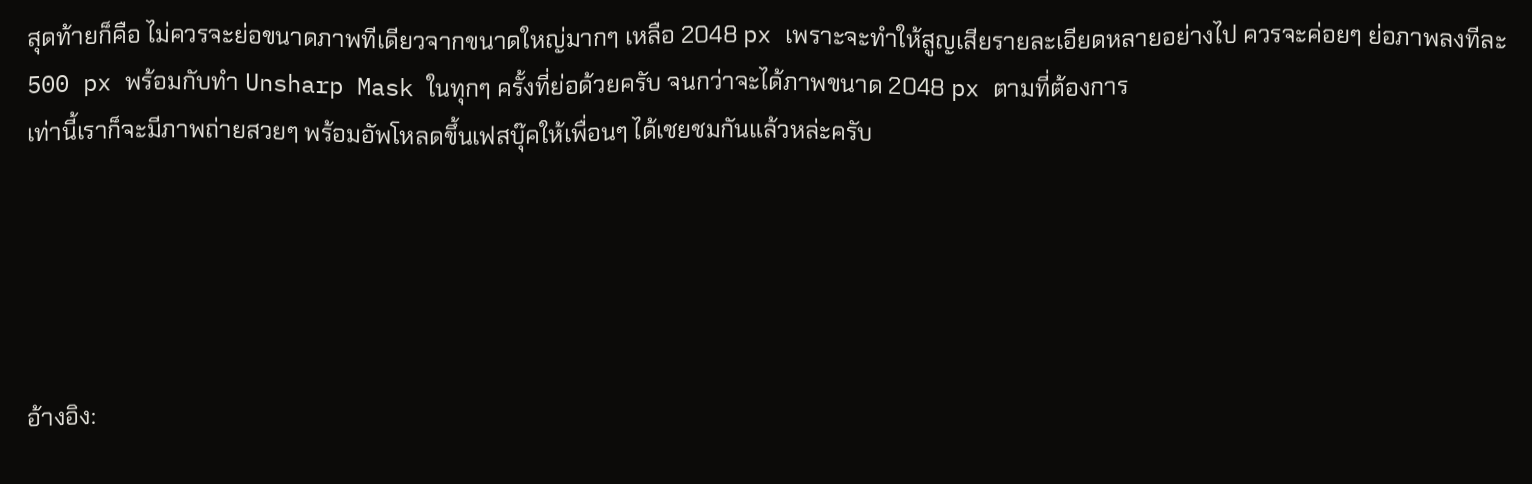สุดท้ายก็คือ ไม่ควรจะย่อขนาดภาพทีเดียวจากขนาดใหญ่มากๆ เหลือ 2048 px เพราะจะทำให้สูญเสียรายละเอียดหลายอย่างไป ควรจะค่อยๆ ย่อภาพลงทีละ 500 px พร้อมกับทำ Unsharp Mask ในทุกๆ ครั้งที่ย่อด้วยครับ จนกว่าจะได้ภาพขนาด 2048 px ตามที่ต้องการ
เท่านี้เราก็จะมีภาพถ่ายสวยๆ พร้อมอัพโหลดขึ้นเฟสบุ๊คให้เพื่อนๆ ได้เชยชมกันแล้วหล่ะครับ





อ้างอิง: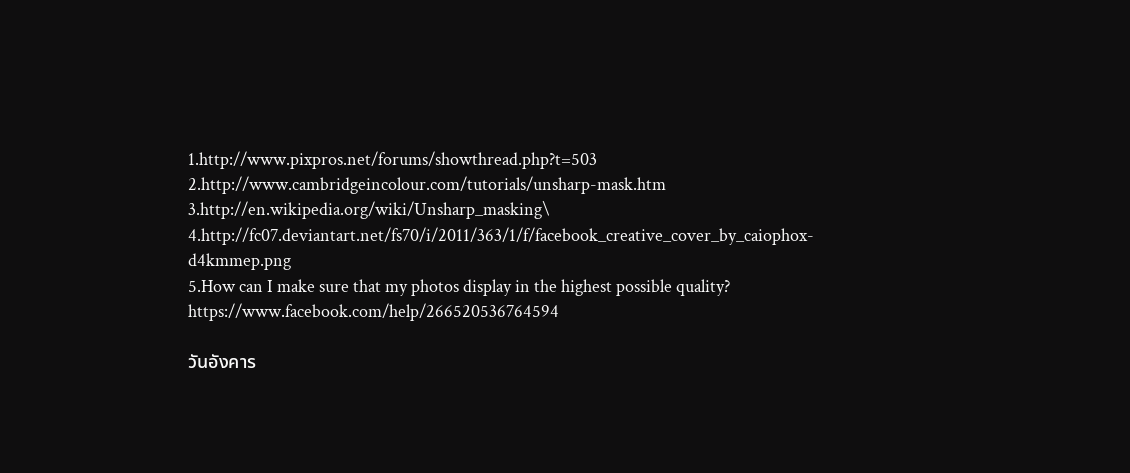1.http://www.pixpros.net/forums/showthread.php?t=503
2.http://www.cambridgeincolour.com/tutorials/unsharp-mask.htm
3.http://en.wikipedia.org/wiki/Unsharp_masking\
4.http://fc07.deviantart.net/fs70/i/2011/363/1/f/facebook_creative_cover_by_caiophox-d4kmmep.png
5.How can I make sure that my photos display in the highest possible quality? https://www.facebook.com/help/266520536764594

วันอังคาร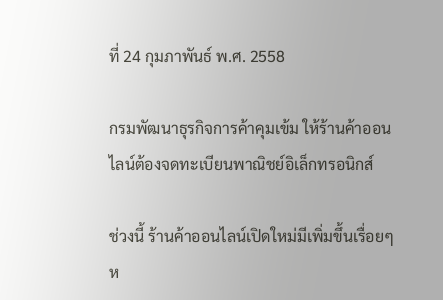ที่ 24 กุมภาพันธ์ พ.ศ. 2558

กรมพัฒนาธุรกิจการค้าคุมเข้ม ให้ร้านค้าออนไลน์ต้องจดทะเบียนพาณิชย์อิเล็กทรอนิกส์

ช่วงนี้ ร้านค้าออนไลน์เปิดใหม่มีเพิ่มขึ้นเรื่อยๆ ห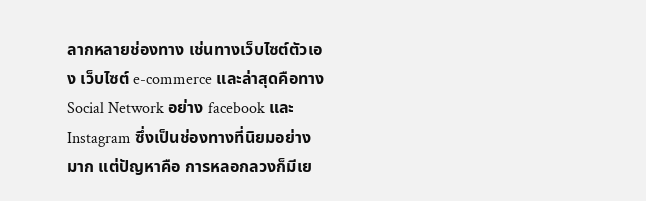ลากหลายช่องทาง เช่นทางเว็บไซต์ตัวเอง เว็บไซต์ e-commerce และล่าสุดคือทาง Social Network อย่าง facebook และ Instagram ซึ่งเป็นช่องทางที่นิยมอย่างมาก แต่ปัญหาคือ การหลอกลวงก็มีเย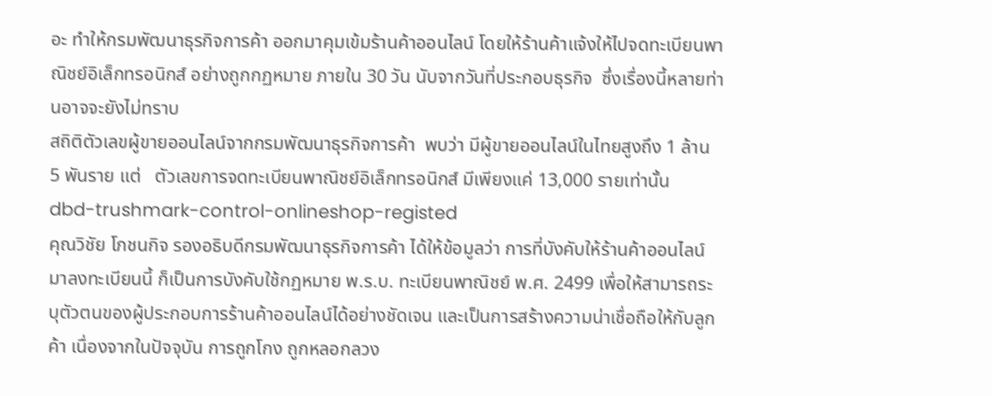อะ ทำให้กรมพัฒนาธุรกิจการค้า ออกมาคุมเข้มร้านค้าออนไลน์ โดยให้ร้านค้าแจ้งให้ไปจดทะเบียนพาณิชย์อิเล็กทรอนิกส์ อย่างถูกกฏหมาย ภายใน 30 วัน นับจากวันที่ประกอบธุรกิจ  ซึ่งเรื่องนี้หลายท่านอาจจะยังไม่ทราบ
สถิติตัวเลขผู้ขายออนไลน์จากกรมพัฒนาธุรกิจการค้า  พบว่า มีผู้ขายออนไลน์ในไทยสูงถึง 1 ล้าน 5 พันราย แต่   ตัวเลขการจดทะเบียนพาณิชย์อิเล็กทรอนิกส์ มีเพียงแค่ 13,000 รายเท่านั้น
dbd-trushmark-control-onlineshop-registed
คุณวิชัย โภชนกิจ รองอธิบดีกรมพัฒนาธุรกิจการค้า ได้ให้ข้อมูลว่า การที่บังคับให้ร้านค้าออนไลน์มาลงทะเบียนนี้ ก็เป็นการบังคับใช้กฏหมาย พ.ร.บ. ทะเบียนพาณิชย์ พ.ศ. 2499 เพื่อให้สามารถระบุตัวตนของผู้ประกอบการร้านค้าออนไลน์ได้อย่างชัดเจน และเป็นการสร้างความน่าเชื่อถือให้กับลูกค้า เนื่องจากในปัจจุบัน การถูกโกง ถูกหลอกลวง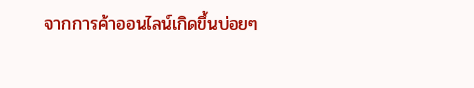จากการค้าออนไลน์เกิดขึ้นบ่อยๆ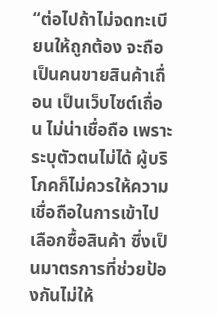“ต่อไปถ้าไม่จดทะเบียนให้ถูกต้อง จะถือเป็นคนขายสินค้าเถื่อน เป็นเว็บไซต์เถื่อน ไม่น่าเชื่อถือ เพราะระบุตัวตนไม่ได้ ผู้บริโภคก็ไม่ควรให้ความเชื่อถือในการเข้าไปเลือกซื้อสินค้า ซึ่งเป็นมาตรการที่ช่วยป้องกันไม่ให้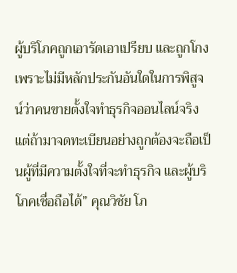ผู้บริโภคถูกเอารัดเอาเปรียบ และถูกโกง เพราะไม่มีหลักประกันอันใดในการพิสูจน์ว่าคนขายตั้งใจทำธุรกิจออนไลน์จริง แต่ถ้ามาจดทะเบียนอย่างถูกต้องจะถือเป็นผู้ที่มีความตั้งใจที่จะทำธุรกิจ และผู้บริโภคเชื่อถือได้” คุณวิชัย โภ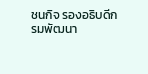ชนกิจ รองอธิบดีกรมพัฒนา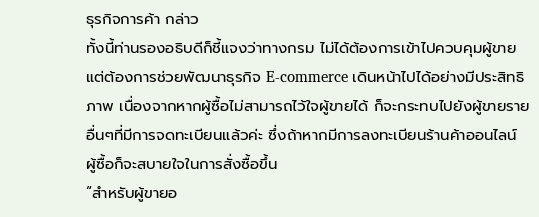ธุรกิจการค้า กล่าว
ทั้งนี้ท่านรองอธิบดีก็ชี้แจงว่าทางกรม ไม่ได้ต้องการเข้าไปควบคุมผู้ขาย แต่ต้องการช่วยพัฒนาธุรกิจ E-commerce เดินหน้าไปได้อย่างมีประสิทธิภาพ เนื่องจากหากผู้ซื้อไม่สามารถไว้ใจผู้ขายได้ ก็จะกระทบไปยังผู้ขายรายอื่นๆที่มีการจดทะเบียนแล้วค่ะ ซึ่งถ้าหากมีการลงทะเบียนร้านค้าออนไลน์ ผู้ซื้อก็จะสบายใจในการสั่งซื้อขึ้น
“สำหรับผู้ขายอ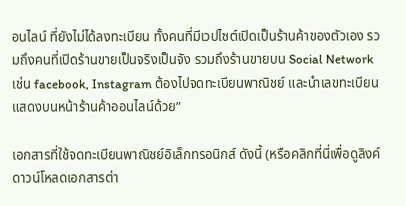อนไลน์ ที่ยังไม่ได้ลงทะเบียน ทั้งคนที่มีเวปไซต์เปิดเป็นร้านค้าของตัวเอง รวมถึงคนที่เปิดร้านขายเป็นจริงเป็นจัง รวมถึงร้านขายบน Social Network เช่น facebook, Instagram ต้องไปจดทะเบียนพาณิชย์ และนำเลขทะเบียนแสดงบนหน้าร้านค้าออนไลน์ด้วย”

เอกสารที่ใช้จดทะเบียนพาณิชย์อิเล็กทรอนิกส์ ดังนี้ (หรือคลิกที่นี่เพื่อดูลิงค์ดาวน์โหลดเอกสารต่า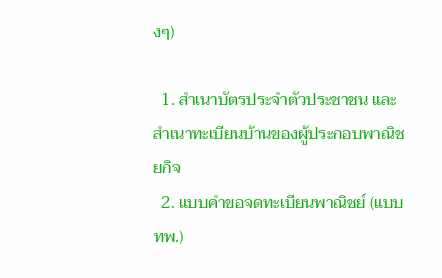งๆ)

  1. สำเนาบัตรประจำตัวประชาชน และสำเนาทะเบียนบ้านของผู้ประกอบพาณิชยกิจ
  2. แบบคำขอจดทะเบียนพาณิชย์ (แบบ ทพ.)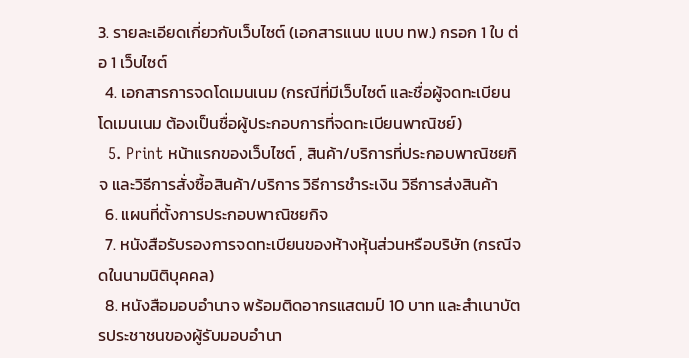3. รายละเอียดเกี่ยวกับเว็บไซต์ (เอกสารแนบ แบบ ทพ.) กรอก 1 ใบ ต่อ 1 เว็บไซต์
  4. เอกสารการจดโดเมนเนม (กรณีที่มีเว็บไซต์ และชื่อผู้จดทะเบียนโดเมนเนม ต้องเป็นชื่อผู้ประกอบการที่จดทะเบียนพาณิชย์)
  5. Print หน้าแรกของเว็บไซต์ , สินค้า/บริการที่ประกอบพาณิชยกิจ และวิธีการสั่งซื้อสินค้า/บริการ วิธีการชำระเงิน วิธีการส่งสินค้า
  6. แผนที่ตั้งการประกอบพาณิชยกิจ
  7. หนังสือรับรองการจดทะเบียนของห้างหุ้นส่วนหรือบริษัท (กรณีจดในนามนิติบุคคล)
  8. หนังสือมอบอำนาจ พร้อมติดอากรแสตมป์ 10 บาท และสำเนาบัตรประชาชนของผู้รับมอบอำนา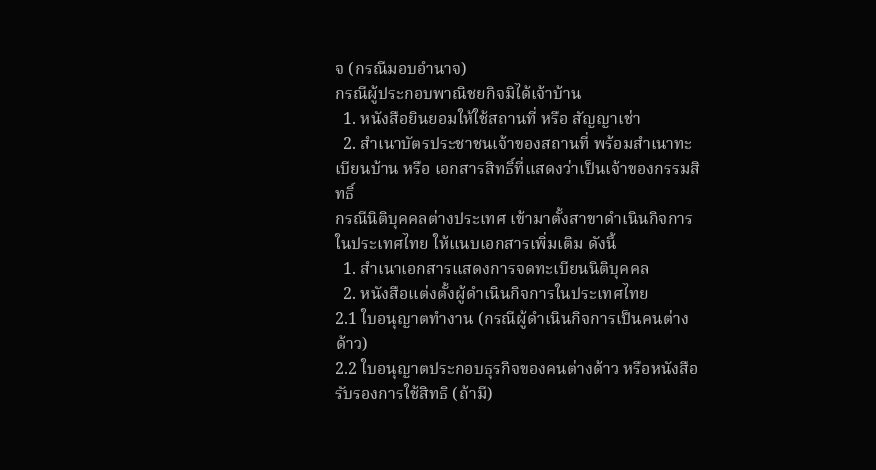จ (กรณีมอบอำนาจ)
กรณีผู้ประกอบพาณิชยกิจมิได้เจ้าบ้าน
  1. หนังสือยินยอมให้ใช้สถานที่ หรือ สัญญาเช่า
  2. สำเนาบัตรประชาชนเจ้าของสถานที่ พร้อมสำเนาทะเบียนบ้าน หรือ เอกสารสิทธิ์ที่แสดงว่าเป็นเจ้าของกรรมสิทธิ์
กรณีนิติบุคคลต่างประเทศ เข้ามาตั้งสาขาดำเนินกิจการในประเทศไทย ให้แนบเอกสารเพิ่มเติม ดังนี้
  1. สำเนาเอกสารแสดงการจดทะเบียนนิติบุคคล
  2. หนังสือแต่งตั้งผู้ดำเนินกิจการในประเทศไทย
2.1 ใบอนุญาตทำงาน (กรณีผู้ดำเนินกิจการเป็นคนต่างด้าว)
2.2 ใบอนุญาตประกอบธุรกิจของคนต่างด้าว หรือหนังสือรับรองการใช้สิทธิ (ถ้ามี)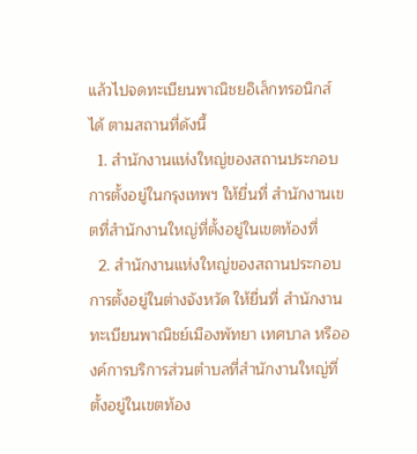แล้วไปจดทะเบียนพาณิชยอิเล็กทรอนิกส์ ได้ ตามสถานที่ดังนี้
  1. สำนักงานแห่งใหญ่ของสถานประกอบการตั้งอยู่ในกรุงเทพฯ ให้ยื่นที่ สำนักงานเขตที่สำนักงานใหญ่ที่ตั้งอยู่ในเขตท้องที่
  2. สำนักงานแห่งใหญ่ของสถานประกอบการตั้งอยู่ในต่างจังหวัด ให้ยื่นที่ สำนักงานทะเบียนพาณิชย์เมืองพัทยา เทศบาล หรือองค์การบริการส่วนตำบลที่สำนักงานใหญ่ที่ตั้งอยู่ในเขตท้อง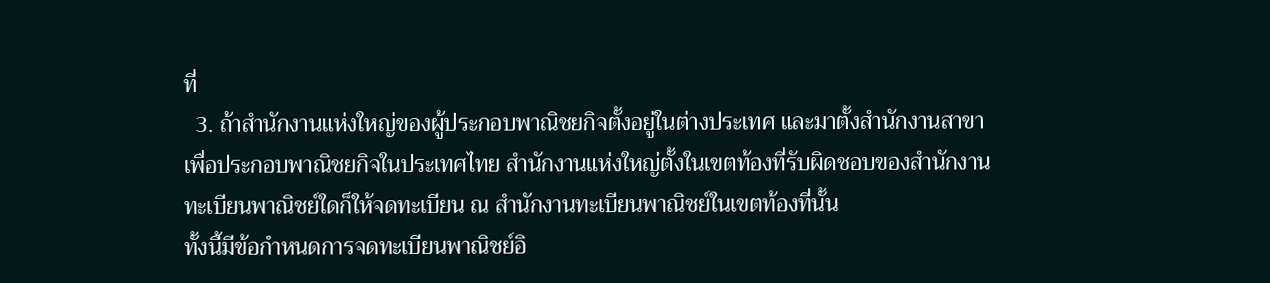ที่
  3. ถ้าสำนักงานแห่งใหญ่ของผู้ประกอบพาณิชยกิจตั้งอยู่ในต่างประเทศ และมาตั้งสำนักงานสาขาเพื่อประกอบพาณิชยกิจในประเทศไทย สำนักงานแห่งใหญ่ตั้งในเขตท้องที่รับผิดชอบของสำนักงานทะเบียนพาณิชย์ใดก็ให้จดทะเบียน ณ สำนักงานทะเบียนพาณิชย์ในเขตท้องที่นั้น
ทั้งนี้มีข้อกำหนดการจดทะเบียนพาณิชย์อิ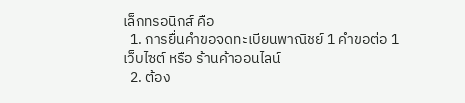เล็กทรอนิกส์ คือ
  1. การยื่นคำขอจดทะเบียนพาณิชย์ 1 คำขอต่อ 1 เว็บไซต์ หรือ ร้านค้าออนไลน์
  2. ต้อง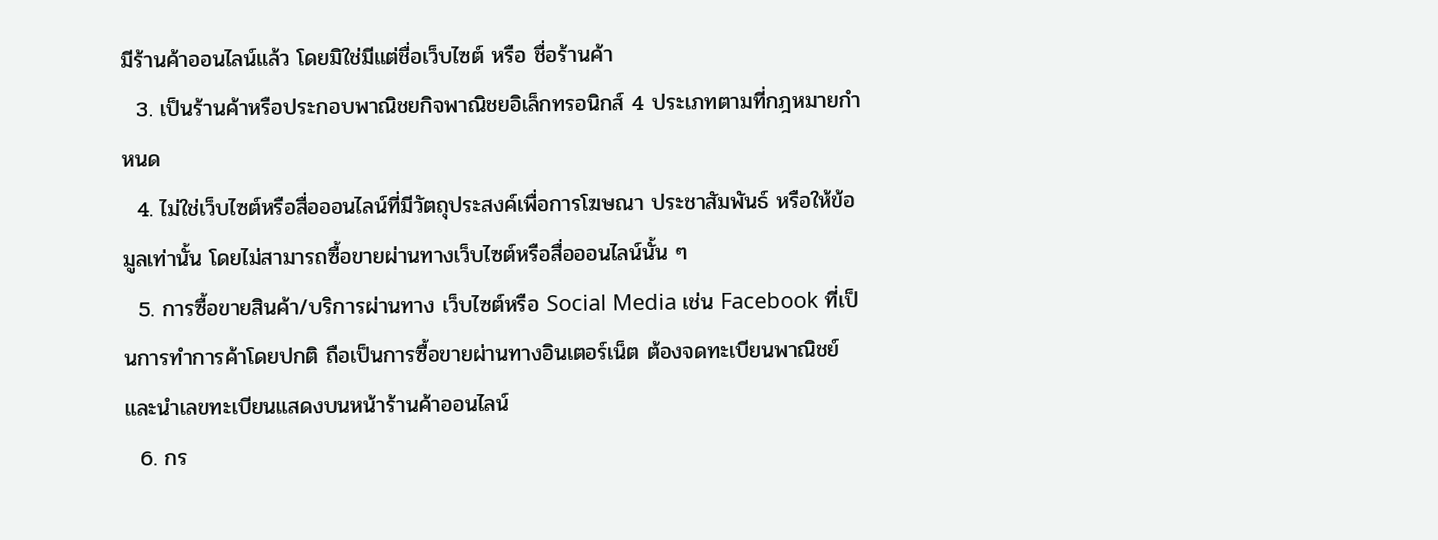มีร้านค้าออนไลน์แล้ว โดยมิใช่มีแต่ชื่อเว็บไซต์ หรือ ชื่อร้านค้า
  3. เป็นร้านค้าหรือประกอบพาณิชยกิจพาณิชยอิเล็กทรอนิกส์ 4 ประเภทตามที่กฎหมายกำหนด
  4. ไม่ใช่เว็บไซต์หรือสื่อออนไลน์ที่มีวัตถุประสงค์เพื่อการโฆษณา ประชาสัมพันธ์ หรือให้ข้อมูลเท่านั้น โดยไม่สามารถซื้อขายผ่านทางเว็บไซต์หรือสื่อออนไลน์นั้น ๆ
  5. การซื้อขายสินค้า/บริการผ่านทาง เว็บไซต์หรือ Social Media เช่น Facebook ที่เป็นการทำการค้าโดยปกติ ถือเป็นการซื้อขายผ่านทางอินเตอร์เน็ต ต้องจดทะเบียนพาณิชย์ และนำเลขทะเบียนแสดงบนหน้าร้านค้าออนไลน์
  6. กร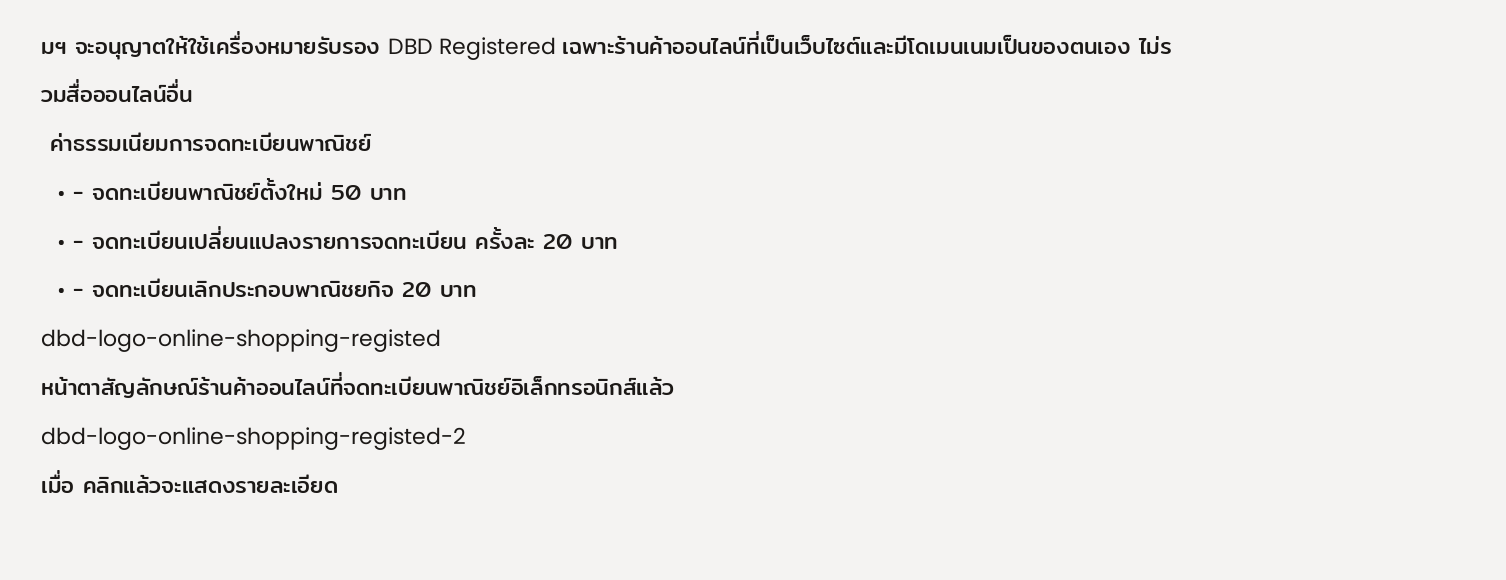มฯ จะอนุญาตให้ใช้เครื่องหมายรับรอง DBD Registered เฉพาะร้านค้าออนไลน์ที่เป็นเว็บไซต์และมีโดเมนเนมเป็นของตนเอง ไม่รวมสื่อออนไลน์อื่น
 ค่าธรรมเนียมการจดทะเบียนพาณิชย์
  • - จดทะเบียนพาณิชย์ตั้งใหม่ 50 บาท
  • - จดทะเบียนเปลี่ยนแปลงรายการจดทะเบียน ครั้งละ 20 บาท
  • - จดทะเบียนเลิกประกอบพาณิชยกิจ 20 บาท
dbd-logo-online-shopping-registed
หน้าตาสัญลักษณ์ร้านค้าออนไลน์ที่จดทะเบียนพาณิชย์อิเล็กทรอนิกส์แล้ว
dbd-logo-online-shopping-registed-2
เมื่อ คลิกแล้วจะแสดงรายละเอียด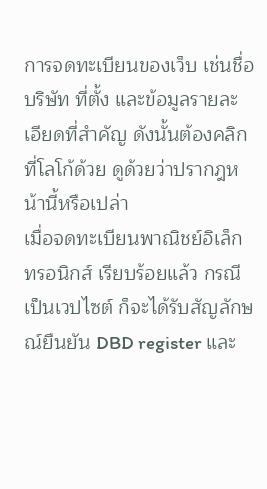การจดทะเบียนของเว็บ เช่นชื่อบริษัท ที่ตั้ง และข้อมูลรายละเอียดที่สำคัญ ดังนั้นต้องคลิกที่โลโก้ด้วย ดูด้วยว่าปรากฎหน้านี้หรือเปล่า
เมื่อจดทะเบียนพาณิชย์อิเล็กทรอนิกส์ เรียบร้อยแล้ว กรณีเป็นเวปไซต์ ก็จะได้รับสัญลักษณ์ยืนยัน DBD register และ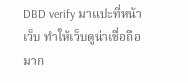DBD verify มาแปะที่หน้าเว็บ ทำให้เว็บดูน่าเชื่อถือมาก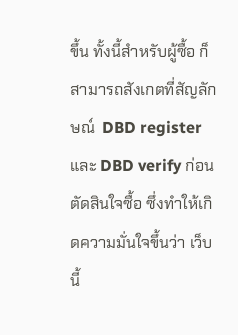ขึ้น ทั้งนี้สำหรับผู้ซื้อ ก็สามารถสังเกตที่สัญลักษณ์  DBD register และ DBD verify ก่อนตัดสินใจซื้อ ซึ่งทำให้เกิดความมั่นใจขึ้นว่า เว็บนี้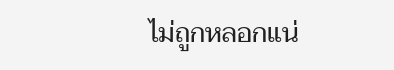ไม่ถูกหลอกแน่